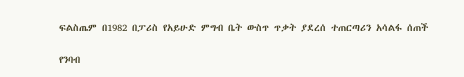ፍልስጤም በ1982 በፓሪስ የአይሁድ ምግብ ቤት ውስጥ ጥቃት ያደረሰ ተጠርጣሪን አሳልፋ ሰጠች

የንባብ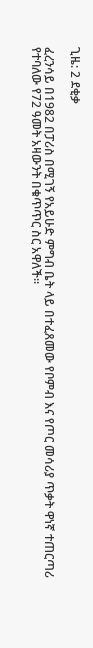ጊዜ: 2 ደቂቃ

ፈረንሳይ በ1982 በፓሪስ በሚገኝ የአይሁድ ምግብ ቤት ላይ በተፈጸመው የቦምብ እና የጦር መሳሪያ ጥቃት ዋነኛ ተጠርጣሪ የተባለው የ72 ዓመት አዛውንት በቁጥጥር ስር አዋለች።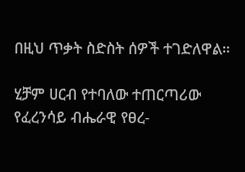በዚህ ጥቃት ስድስት ሰዎች ተገድለዋል።

ሂቻም ሀርብ የተባለው ተጠርጣሪው የፈረንሳይ ብሔራዊ የፀረ-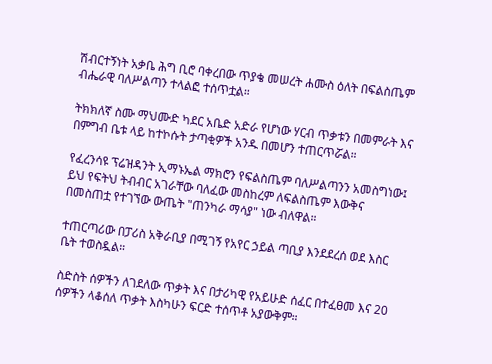ሽብርተኝነት አቃቤ ሕግ ቢሮ ባቀረበው ጥያቄ መሠረት ሐሙስ ዕለት በፍልስጤም ብሔራዊ ባለሥልጣን ተላልፎ ተሰጥቷል።

ትክክለኛ ስሙ ማህሙድ ካደር አቤድ አድራ የሆነው ሃርብ ጥቃቱን በመምራት እና በምግብ ቤቱ ላይ ከተኮሱት ታጣቂዎች አንዱ በመሆን ተጠርጥሯል።

የፈረንሳዩ ፕሬዝዳንት ኢማኑኤል ማክሮን የፍልስጤም ባለሥልጣንን አመስግነው፤ ይህ የፍትህ ትብብር አገራቸው ባለፈው መስከረም ለፍልስጤም እውቅና በመስጠቷ የተገኘው ውጤት "ጠንካራ ማሳያ" ነው ብለዋል።

ተጠርጣሪው በፓሪስ አቅራቢያ በሚገኝ የአየር ኃይል ጣቢያ እንደደረሰ ወደ እስር ቤት ተወስዷል።

ስድስት ሰዎችን ለገደለው ጥቃት እና በታሪካዊ የአይሁድ ሰፈር በተፈፀመ እና 20 ሰዎችን ላቆሰለ ጥቃት እስካሁን ፍርድ ተሰጥቶ አያውቅም።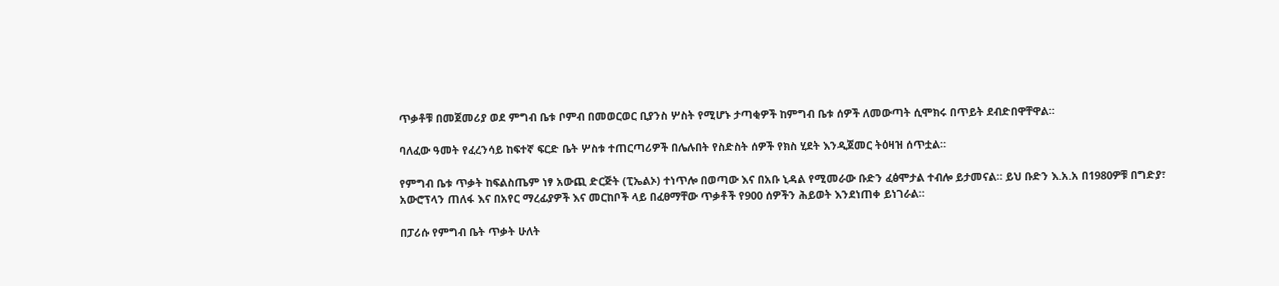ጥቃቶቹ በመጀመሪያ ወደ ምግብ ቤቱ ቦምብ በመወርወር ቢያንስ ሦስት የሚሆኑ ታጣቂዎች ከምግብ ቤቱ ሰዎች ለመውጣት ሲሞክሩ በጥይት ደብድበዋቸዋል።

ባለፈው ዓመት የፈረንሳይ ከፍተኛ ፍርድ ቤት ሦስቱ ተጠርጣሪዎች በሌሉበት የስድስት ሰዎች የክስ ሂደት እንዲጀመር ትዕዛዝ ሰጥቷል።

የምግብ ቤቱ ጥቃት ከፍልስጤም ነፃ አውጪ ድርጅት (ፒኤልኦ) ተነጥሎ በወጣው እና በአቡ ኒዳል የሚመራው ቡድን ፈፅሞታል ተብሎ ይታመናል። ይህ ቡድን እ.አ.አ በ1980ዎቹ በግድያ፣ አውሮፕላን ጠለፋ እና በአየር ማረፊያዎች እና መርከቦች ላይ በፈፀማቸው ጥቃቶች የ900 ሰዎችን ሕይወት እንደነጠቀ ይነገራል።

በፓሪሱ የምግብ ቤት ጥቃት ሁለት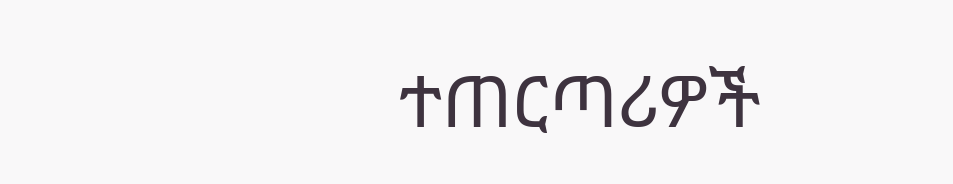ተጠርጣሪዎች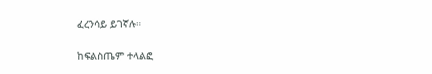ፈረንሳይ ይገኛሉ።

ከፍልስጤም ተላልፎ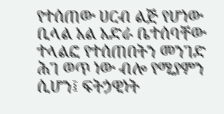የተሰጠው ሀርብ ልጅ የሆነው ቢላል አል አድራ ቤተሰባቸው ተላልፎ የተሰጠበትን መንገድ ሕገ ወጥ ነው ብሎ የሚያምን ሲሆን፤ ፍትኃዊነት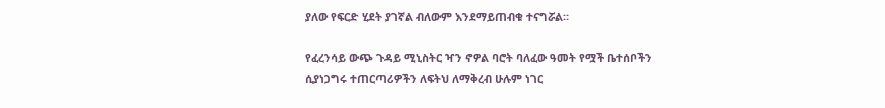ያለው የፍርድ ሂደት ያገኛል ብለውም እንደማይጠብቁ ተናግሯል።

የፈረንሳይ ውጭ ጉዳይ ሚኒስትር ዣን ኖዎል ባሮት ባለፈው ዓመት የሟች ቤተሰቦችን ሲያነጋግሩ ተጠርጣሪዎችን ለፍትህ ለማቅረብ ሁሉም ነገር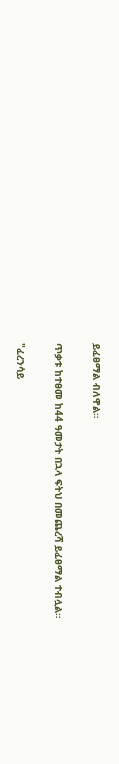ይፈፀማል ብለዋል።

ጥቃቱ ከተፀመ ከ44 ዓመታት በኋላ ፍትህ በመጨረሻ ይፈፀማል ተብሏል።

"ፈረንሳይ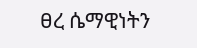ፀረ ሴማዊነትን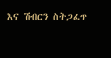እና ሽብርን ስትጋፈጥ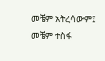መቼም አትረሳውም፤ መቼም ተስፋ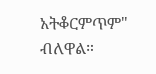አትቆርምጥም" ብለዋል።